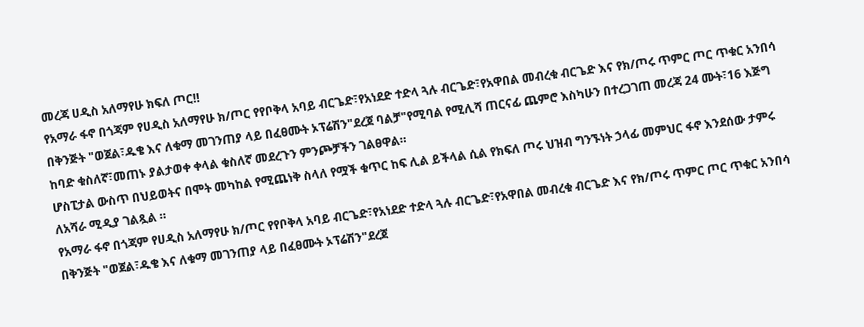መረጃ ሀዲስ አለማየሁ ክፍለ ጦር‼
የአማራ ፋኖ በጎጃም የሀዲስ አለማየሁ ክ/ጦር የየቦቅላ አባይ ብርጌድ፣የአነደድ ተድላ ጓሉ ብርጌድ፣የአዋበል መብረቁ ብርጌድ እና የክ/ጦሩ ጥምር ጦር ጥቁር አንበሳ በቅንጅት "ወጀል፣ዱቄ እና ለቁማ መገንጠያ ላይ በፈፀሙት ኦፕሬሽን"ደረጀ ባልቻ"የሚባል የሚሊሻ ጠርናፊ ጨምሮ እስካሁን በተረጋገጠ መረጃ 24 ሙት፣16 እጅግ ከባድ ቁስለኛ፣መጠኑ ያልታወቀ ቀላል ቁስለኛ መደረጉን ምንጮቻችን ገልፀዋል።
ሆስፒታል ውስጥ በህይወትና በሞት መካከል የሚጨነቅ ስላለ የሟች ቁጥር ከፍ ሊል ይችላል ሲል የክፍለ ጦሩ ህዝብ ግንኙነት ኃላፊ መምህር ፋኖ እንደሰው ታምሩ ለአሻራ ሚዲያ ገልጿል ።
የአማራ ፋኖ በጎጃም የሀዲስ አለማየሁ ክ/ጦር የየቦቅላ አባይ ብርጌድ፣የአነደድ ተድላ ጓሉ ብርጌድ፣የአዋበል መብረቁ ብርጌድ እና የክ/ጦሩ ጥምር ጦር ጥቁር አንበሳ በቅንጅት "ወጀል፣ዱቄ እና ለቁማ መገንጠያ ላይ በፈፀሙት ኦፕሬሽን"ደረጀ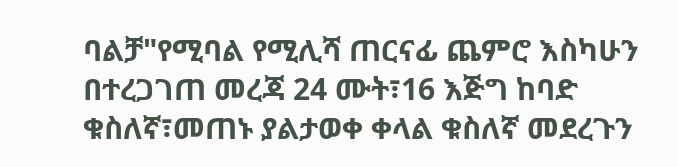ባልቻ"የሚባል የሚሊሻ ጠርናፊ ጨምሮ እስካሁን በተረጋገጠ መረጃ 24 ሙት፣16 እጅግ ከባድ ቁስለኛ፣መጠኑ ያልታወቀ ቀላል ቁስለኛ መደረጉን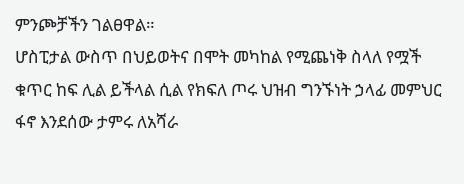ምንጮቻችን ገልፀዋል።
ሆስፒታል ውስጥ በህይወትና በሞት መካከል የሚጨነቅ ስላለ የሟች ቁጥር ከፍ ሊል ይችላል ሲል የክፍለ ጦሩ ህዝብ ግንኙነት ኃላፊ መምህር ፋኖ እንደሰው ታምሩ ለአሻራ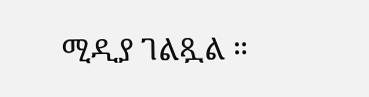ሚዲያ ገልጿል ።